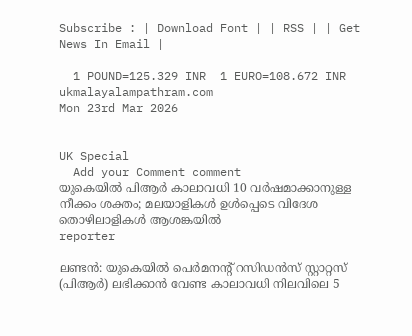Subscribe : | Download Font | | RSS | | Get News In Email |

  1 POUND=125.329 INR  1 EURO=108.672 INR
ukmalayalampathram.com
Mon 23rd Mar 2026


UK Special
  Add your Comment comment
യുകെയില്‍ പിആര്‍ കാലാവധി 10 വര്‍ഷമാക്കാനുള്ള നീക്കം ശക്തം; മലയാളികള്‍ ഉള്‍പ്പെടെ വിദേശ തൊഴിലാളികള്‍ ആശങ്കയില്‍
reporter

ലണ്ടന്‍: യുകെയില്‍ പെര്‍മനന്റ് റസിഡന്‍സ് സ്റ്റാറ്റസ് (പിആര്‍) ലഭിക്കാന്‍ വേണ്ട കാലാവധി നിലവിലെ 5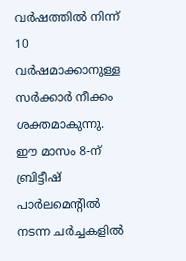വര്‍ഷത്തില്‍ നിന്ന് 10 വര്‍ഷമാക്കാനുള്ള സര്‍ക്കാര്‍ നീക്കം ശക്തമാകുന്നു. ഈ മാസം 8-ന് ബ്രിട്ടീഷ് പാര്‍ലമെന്റില്‍ നടന്ന ചര്‍ച്ചകളില്‍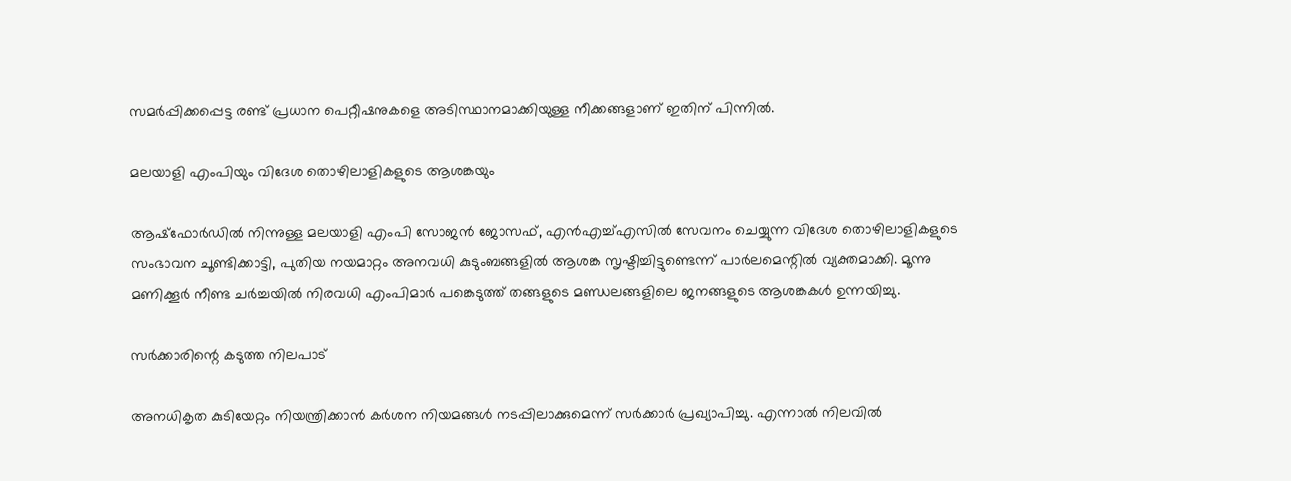സമര്‍പ്പിക്കപ്പെട്ട രണ്ട് പ്രധാന പെറ്റീഷനുകളെ അടിസ്ഥാനമാക്കിയുള്ള നീക്കങ്ങളാണ് ഇതിന് പിന്നില്‍.

മലയാളി എംപിയും വിദേശ തൊഴിലാളികളുടെ ആശങ്കയും

ആഷ്‌ഫോര്‍ഡില്‍ നിന്നുള്ള മലയാളി എംപി സോജന്‍ ജോസഫ്, എന്‍എച്ച്എസില്‍ സേവനം ചെയ്യുന്ന വിദേശ തൊഴിലാളികളുടെ സംഭാവന ചൂണ്ടിക്കാട്ടി, പുതിയ നയമാറ്റം അനവധി കുടുംബങ്ങളില്‍ ആശങ്ക സൃഷ്ടിച്ചിട്ടുണ്ടെന്ന് പാര്‍ലമെന്റില്‍ വ്യക്തമാക്കി. മൂന്നു മണിക്കൂര്‍ നീണ്ട ചര്‍ച്ചയില്‍ നിരവധി എംപിമാര്‍ പങ്കെടുത്ത് തങ്ങളുടെ മണ്ഡലങ്ങളിലെ ജനങ്ങളുടെ ആശങ്കകള്‍ ഉന്നയിച്ചു.

സര്‍ക്കാരിന്റെ കടുത്ത നിലപാട്

അനധികൃത കുടിയേറ്റം നിയന്ത്രിക്കാന്‍ കര്‍ശന നിയമങ്ങള്‍ നടപ്പിലാക്കുമെന്ന് സര്‍ക്കാര്‍ പ്രഖ്യാപിച്ചു. എന്നാല്‍ നിലവില്‍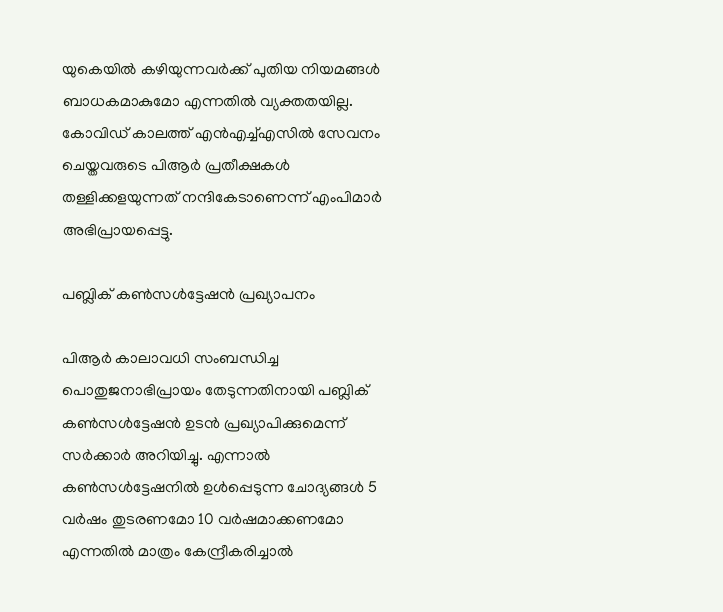യുകെയില്‍ കഴിയുന്നവര്‍ക്ക് പുതിയ നിയമങ്ങള്‍ ബാധകമാകുമോ എന്നതില്‍ വ്യക്തതയില്ല. കോവിഡ് കാലത്ത് എന്‍എച്ച്എസില്‍ സേവനം ചെയ്തവരുടെ പിആര്‍ പ്രതീക്ഷകള്‍ തള്ളിക്കളയുന്നത് നന്ദികേടാണെന്ന് എംപിമാര്‍ അഭിപ്രായപ്പെട്ടു.

പബ്ലിക് കണ്‍സള്‍ട്ടേഷന്‍ പ്രഖ്യാപനം

പിആര്‍ കാലാവധി സംബന്ധിച്ച പൊതുജനാഭിപ്രായം തേടുന്നതിനായി പബ്ലിക് കണ്‍സള്‍ട്ടേഷന്‍ ഉടന്‍ പ്രഖ്യാപിക്കുമെന്ന് സര്‍ക്കാര്‍ അറിയിച്ചു. എന്നാല്‍ കണ്‍സള്‍ട്ടേഷനില്‍ ഉള്‍പ്പെടുന്ന ചോദ്യങ്ങള്‍ 5 വര്‍ഷം തുടരണമോ 10 വര്‍ഷമാക്കണമോ എന്നതില്‍ മാത്രം കേന്ദ്രീകരിച്ചാല്‍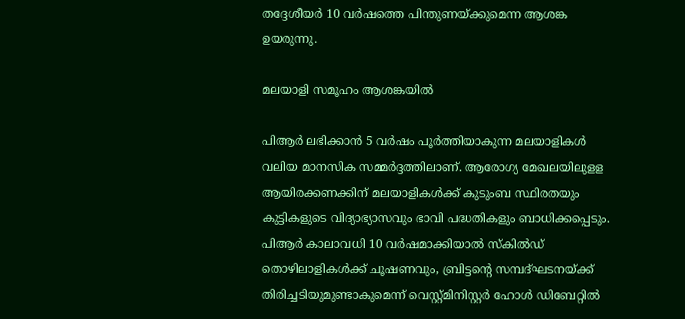തദ്ദേശീയര്‍ 10 വര്‍ഷത്തെ പിന്തുണയ്ക്കുമെന്ന ആശങ്ക ഉയരുന്നു.

മലയാളി സമൂഹം ആശങ്കയില്‍

പിആര്‍ ലഭിക്കാന്‍ 5 വര്‍ഷം പൂര്‍ത്തിയാകുന്ന മലയാളികള്‍ വലിയ മാനസിക സമ്മര്‍ദ്ദത്തിലാണ്. ആരോഗ്യ മേഖലയിലുളള ആയിരക്കണക്കിന് മലയാളികള്‍ക്ക് കുടുംബ സ്ഥിരതയും കുട്ടികളുടെ വിദ്യാഭ്യാസവും ഭാവി പദ്ധതികളും ബാധിക്കപ്പെടും. പിആര്‍ കാലാവധി 10 വര്‍ഷമാക്കിയാല്‍ സ്‌കില്‍ഡ് തൊഴിലാളികള്‍ക്ക് ചൂഷണവും, ബ്രിട്ടന്റെ സമ്പദ്ഘടനയ്ക്ക് തിരിച്ചടിയുമുണ്ടാകുമെന്ന് വെസ്റ്റ്മിനിസ്റ്റര്‍ ഹോള്‍ ഡിബേറ്റില്‍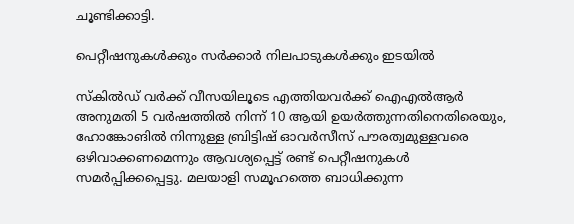ചൂണ്ടിക്കാട്ടി.

പെറ്റീഷനുകള്‍ക്കും സര്‍ക്കാര്‍ നിലപാടുകള്‍ക്കും ഇടയില്‍

സ്‌കില്‍ഡ് വര്‍ക്ക് വീസയിലൂടെ എത്തിയവര്‍ക്ക് ഐഎല്‍ആര്‍ അനുമതി 5 വര്‍ഷത്തില്‍ നിന്ന് 10 ആയി ഉയര്‍ത്തുന്നതിനെതിരെയും, ഹോങ്കോങില്‍ നിന്നുള്ള ബ്രിട്ടിഷ് ഓവര്‍സീസ് പൗരത്വമുള്ളവരെ ഒഴിവാക്കണമെന്നും ആവശ്യപ്പെട്ട് രണ്ട് പെറ്റീഷനുകള്‍ സമര്‍പ്പിക്കപ്പെട്ടു. മലയാളി സമൂഹത്തെ ബാധിക്കുന്ന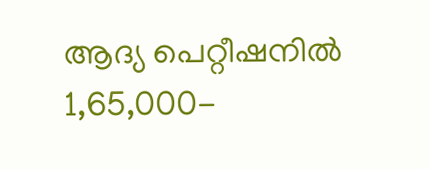ആദ്യ പെറ്റീഷനില്‍ 1,65,000-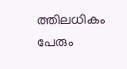ത്തിലധികം പേരും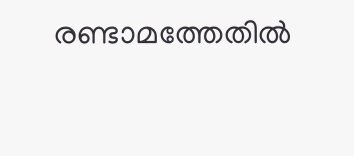രണ്ടാമത്തേതില്‍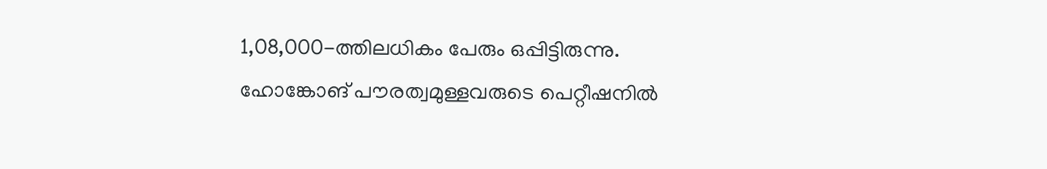1,08,000-ത്തിലധികം പേരും ഒപ്പിട്ടിരുന്നു. ഹോങ്കോങ് പൗരത്വമുള്ളവരുടെ പെറ്റീഷനില്‍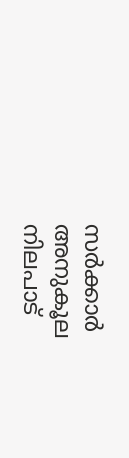സര്‍ക്കാര്‍ അനുകൂല നിലപാട്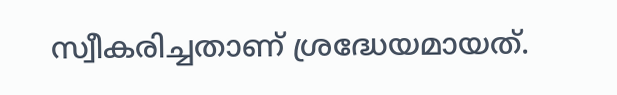സ്വീകരിച്ചതാണ് ശ്രദ്ധേയമായത്.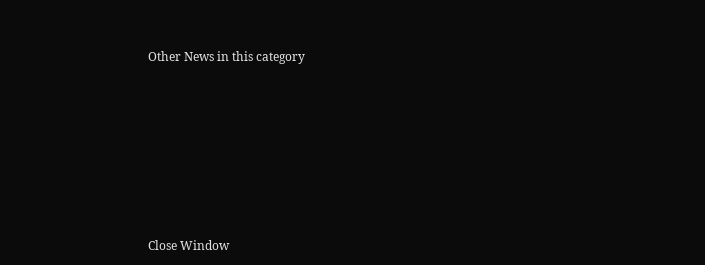Other News in this category








Close Window